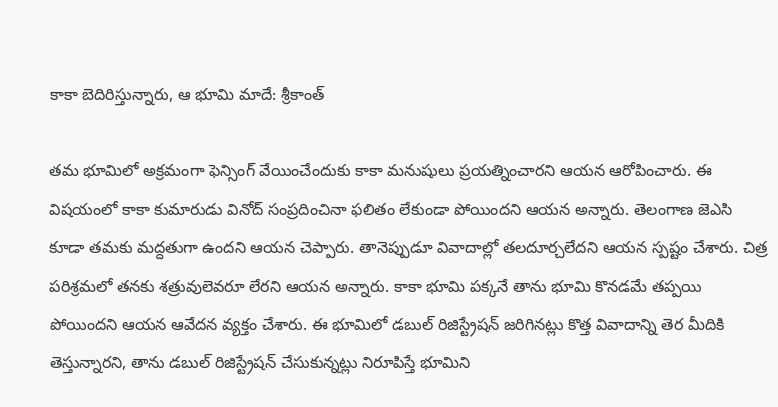కాకా బెదిరిస్తున్నారు, ఆ భూమి మాదే: శ్రీకాంత్

తమ భూమిలో అక్రమంగా ఫెన్సింగ్ వేయించేందుకు కాకా మనుషులు ప్రయత్నించారని ఆయన ఆరోపించారు. ఈ విషయంలో కాకా కుమారుడు వినోద్ సంప్రదించినా ఫలితం లేకుండా పోయిందని ఆయన అన్నారు. తెలంగాణ జెఎసి కూడా తమకు మద్దతుగా ఉందని ఆయన చెప్పారు. తానెప్పుడూ వివాదాల్లో తలదూర్చలేదని ఆయన స్పష్టం చేశారు. చిత్ర పరిశ్రమలో తనకు శత్రువులెవరూ లేరని ఆయన అన్నారు. కాకా భూమి పక్కనే తాను భూమి కొనడమే తప్పయి పోయిందని ఆయన ఆవేదన వ్యక్తం చేశారు. ఈ భూమిలో డబుల్ రిజిస్ట్రేషన్ జరిగినట్లు కొత్త వివాదాన్ని తెర మీదికి తెస్తున్నారని, తాను డబుల్ రిజిస్ట్రేషన్ చేసుకున్నట్లు నిరూపిస్తే భూమిని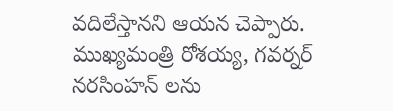వదిలేస్తానని ఆయన చెప్పారు. ముఖ్యమంత్రి రోశయ్య, గవర్నర్ నరసింహన్ లను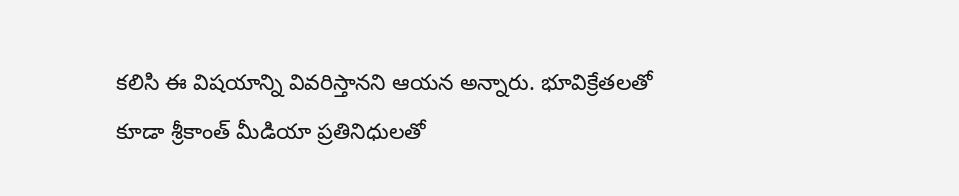కలిసి ఈ విషయాన్ని వివరిస్తానని ఆయన అన్నారు. భూవిక్రేతలతో కూడా శ్రీకాంత్ మీడియా ప్రతినిధులతో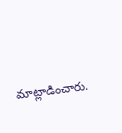మాట్లాడించారు.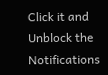Click it and Unblock the Notifications